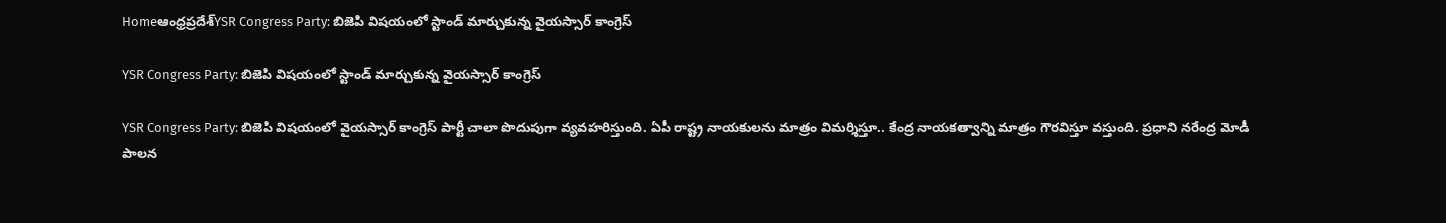Homeఆంధ్రప్రదేశ్‌YSR Congress Party: బిజెపి విషయంలో స్టాండ్ మార్చుకున్న వైయస్సార్ కాంగ్రెస్

YSR Congress Party: బిజెపి విషయంలో స్టాండ్ మార్చుకున్న వైయస్సార్ కాంగ్రెస్

YSR Congress Party: బిజెపి విషయంలో వైయస్సార్ కాంగ్రెస్ పార్టీ చాలా పొదుపుగా వ్యవహరిస్తుంది. ఏపీ రాష్ట్ర నాయకులను మాత్రం విమర్శిస్తూ.. కేంద్ర నాయకత్వాన్ని మాత్రం గౌరవిస్తూ వస్తుంది. ప్రధాని నరేంద్ర మోడీ పాలన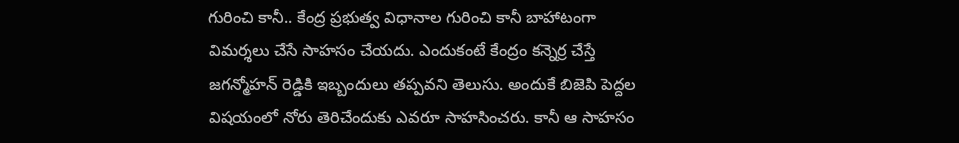గురించి కానీ.. కేంద్ర ప్రభుత్వ విధానాల గురించి కానీ బాహాటంగా విమర్శలు చేసే సాహసం చేయదు. ఎందుకంటే కేంద్రం కన్నెర్ర చేస్తే జగన్మోహన్ రెడ్డికి ఇబ్బందులు తప్పవని తెలుసు. అందుకే బిజెపి పెద్దల విషయంలో నోరు తెరిచేందుకు ఎవరూ సాహసించరు. కానీ ఆ సాహసం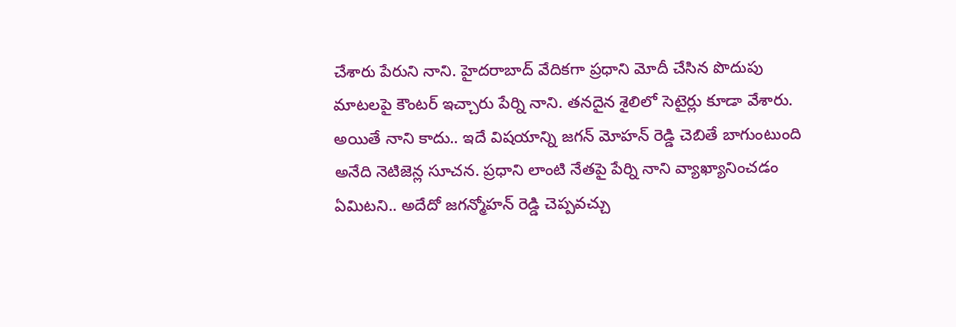చేశారు పేరుని నాని. హైదరాబాద్ వేదికగా ప్రధాని మోదీ చేసిన పొదుపు మాటలపై కౌంటర్ ఇచ్చారు పేర్ని నాని. తనదైన శైలిలో సెటైర్లు కూడా వేశారు. అయితే నాని కాదు.. ఇదే విషయాన్ని జగన్ మోహన్ రెడ్డి చెబితే బాగుంటుంది అనేది నెటిజెన్ల సూచన. ప్రధాని లాంటి నేతపై పేర్ని నాని వ్యాఖ్యానించడం ఏమిటని.. అదేదో జగన్మోహన్ రెడ్డి చెప్పవచ్చు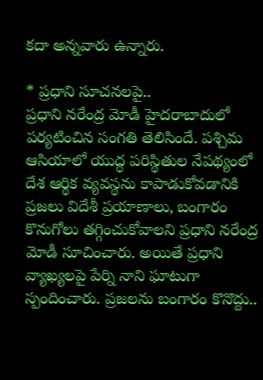కదా అన్నవారు ఉన్నారు.

* ప్రధాని సూచనలపై..
ప్రధాని నరేంద్ర మోడీ హైదరాబాదులో పర్యటించిన సంగతి తెలిసిందే. పశ్చిమ ఆసియాలో యుద్ధ పరిస్థితుల నేపథ్యంలో దేశ ఆర్థిక వ్యవస్థను కాపాడుకోవడానికి ప్రజలు విదేశీ ప్రయాణాలు, బంగారం కొనుగోలు తగ్గించుకోవాలని ప్రధాని నరేంద్ర మోడీ సూచించారు. అయితే ప్రధాని వ్యాఖ్యలపై పేర్ని నాని ఘాటుగా స్పందించారు. ప్రజలను బంగారం కొనొద్దు..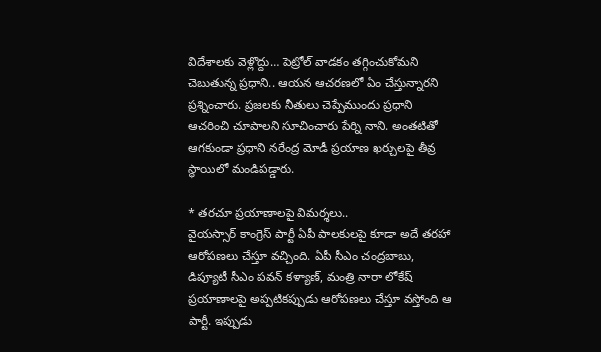విదేశాలకు వెళ్లొద్దు… పెట్రోల్ వాడకం తగ్గించుకోమని చెబుతున్న ప్రధాని.. ఆయన ఆచరణలో ఏం చేస్తున్నారని ప్రశ్నించారు. ప్రజలకు నీతులు చెప్పేముందు ప్రధాని ఆచరించి చూపాలని సూచించారు పేర్ని నాని. అంతటితో ఆగకుండా ప్రధాని నరేంద్ర మోడీ ప్రయాణ ఖర్చులపై తీవ్ర స్థాయిలో మండిపడ్డారు.

* తరచూ ప్రయాణాలపై విమర్శలు..
వైయస్సార్ కాంగ్రెస్ పార్టీ ఏపీ పాలకులపై కూడా అదే తరహా ఆరోపణలు చేస్తూ వచ్చింది. ఏపీ సీఎం చంద్రబాబు, డిప్యూటీ సీఎం పవన్ కళ్యాణ్, మంత్రి నారా లోకేష్ ప్రయాణాలపై అప్పటికప్పుడు ఆరోపణలు చేస్తూ వస్తోంది ఆ పార్టీ. ఇప్పుడు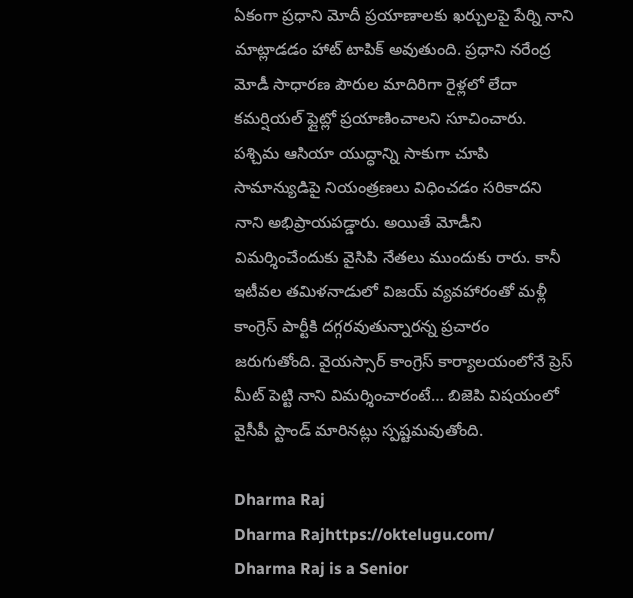ఏకంగా ప్రధాని మోదీ ప్రయాణాలకు ఖర్చులపై పేర్ని నాని మాట్లాడడం హాట్ టాపిక్ అవుతుంది. ప్రధాని నరేంద్ర మోడీ సాధారణ పౌరుల మాదిరిగా రైళ్లలో లేదా కమర్షియల్ ఫ్లైట్లో ప్రయాణించాలని సూచించారు. పశ్చిమ ఆసియా యుద్ధాన్ని సాకుగా చూపి సామాన్యుడిపై నియంత్రణలు విధించడం సరికాదని నాని అభిప్రాయపడ్డారు. అయితే మోడీని విమర్శించేందుకు వైసిపి నేతలు ముందుకు రారు. కానీ ఇటీవల తమిళనాడులో విజయ్ వ్యవహారంతో మళ్లీ కాంగ్రెస్ పార్టీకి దగ్గరవుతున్నారన్న ప్రచారం జరుగుతోంది. వైయస్సార్ కాంగ్రెస్ కార్యాలయంలోనే ప్రెస్ మీట్ పెట్టి నాని విమర్శించారంటే… బిజెపి విషయంలో వైసీపీ స్టాండ్ మారినట్లు స్పష్టమవుతోంది.

Dharma Raj
Dharma Rajhttps://oktelugu.com/
Dharma Raj is a Senior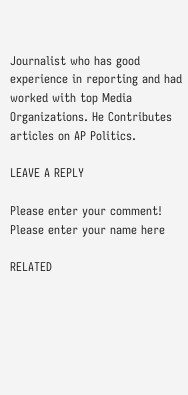Journalist who has good experience in reporting and had worked with top Media Organizations. He Contributes articles on AP Politics.

LEAVE A REPLY

Please enter your comment!
Please enter your name here

RELATED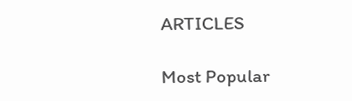ARTICLES

Most Popular